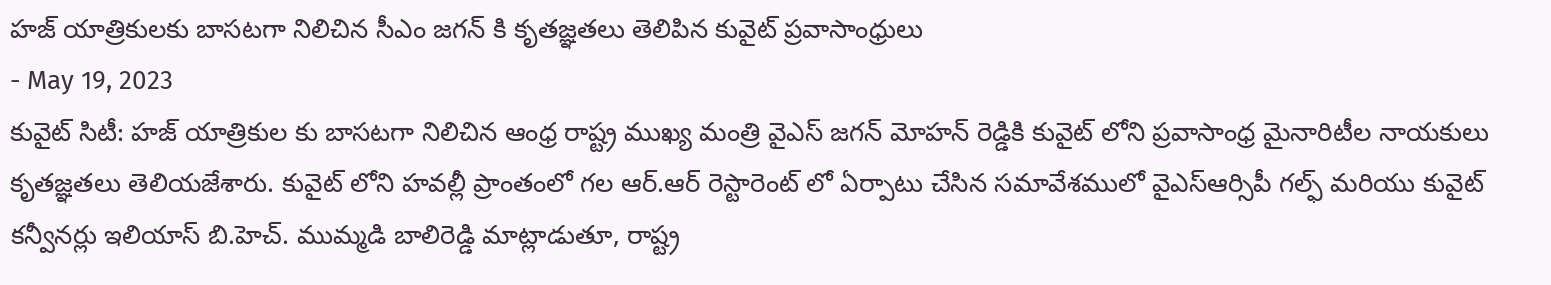హజ్ యాత్రికులకు బాసటగా నిలిచిన సీఎం జగన్ కి కృతజ్ఞతలు తెలిపిన కువైట్ ప్రవాసాంధ్రులు
- May 19, 2023
కువైట్ సిటీ: హజ్ యాత్రికుల కు బాసటగా నిలిచిన ఆంధ్ర రాష్ట్ర ముఖ్య మంత్రి వైఎస్ జగన్ మోహన్ రెడ్డికి కువైట్ లోని ప్రవాసాంధ్ర మైనారిటీల నాయకులు కృతజ్ఞతలు తెలియజేశారు. కువైట్ లోని హవల్లీ ప్రాంతంలో గల ఆర్.ఆర్ రెస్టారెంట్ లో ఏర్పాటు చేసిన సమావేశములో వైఎస్ఆర్సిపీ గల్ఫ్ మరియు కువైట్ కన్వీనర్లు ఇలియాస్ బి.హెచ్. ముమ్మడి బాలిరెడ్డి మాట్లాడుతూ, రాష్ట్ర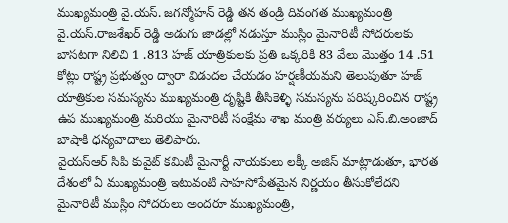ముఖ్యమంత్రి వై.యస్. జగన్మోహన్ రెడ్డి తన తండ్రి దివంగత ముఖ్యమంత్రి వై.యస్.రాజశేఖర్ రెడ్డి అడుగు జాడల్లో నడుస్తూ ముస్లిం మైనారిటీ సోదరులకు బాసటగా నిలిచి 1 .813 హజ్ యాత్రికులకు ప్రతి ఒక్కరికి 83 వేలు మొత్తం 14 .51 కోట్లు రాష్ట్ర ప్రభుత్వం ద్వారా విడుదల చేయడం హర్షణీయమని తెలుపుతూ హజ్ యాత్రికుల సమస్యను ముఖ్యమంత్రి దృష్టికి తీసికెళ్ళి సమస్యను పరిష్కరించిన రాష్ట్ర ఉప ముఖ్యమంత్రి మరియు మైనారిటీ సంక్షేమ శాఖ మంత్రి వర్యులు ఎస్.బి.అంజాద్ బాషాకి ధన్యవాదాలు తెలిపారు.
వైయస్ఆర్ సిపి కువైట్ కమిటీ మైనార్టీ నాయకులు లక్కీ అజిస్ మాట్లాడుతూ, భారత దేశంలో ఏ ముఖ్యమంత్రి ఇటువంటి సాహసోపేతమైన నిర్ణయం తీసుకోలేదని మైనారిటీ ముస్లిం సోదరులు అందరూ ముఖ్యమంత్రి,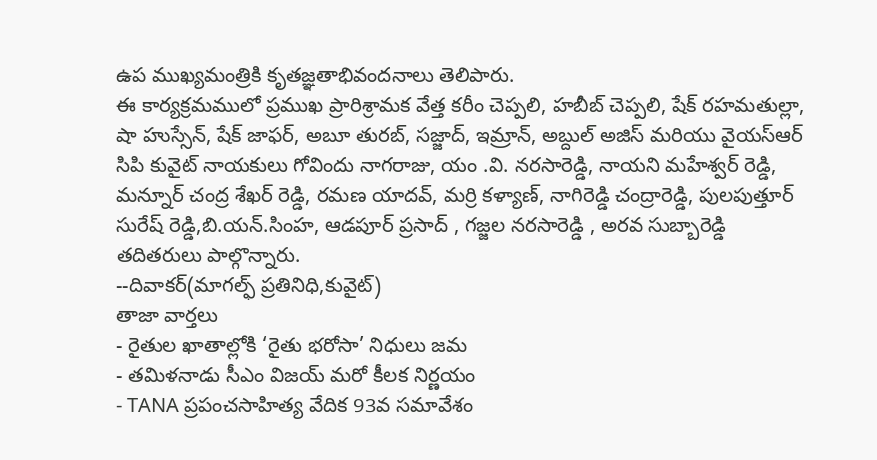ఉప ముఖ్యమంత్రికి కృతజ్ఞతాభివందనాలు తెలిపారు.
ఈ కార్యక్రమములో ప్రముఖ ప్రారిశ్రామక వేత్త కరీం చెప్పలి, హబీబ్ చెప్పలి, షేక్ రహమతుల్లా, షా హుస్సేన్, షేక్ జాఫర్, అబూ తురబ్, సజ్జాద్, ఇమ్రాన్, అబ్దుల్ అజిస్ మరియు వైయస్ఆర్ సిపి కువైట్ నాయకులు గోవిందు నాగరాజు, యం .వి. నరసారెడ్డి, నాయని మహేశ్వర్ రెడ్డి, మన్నూర్ చంద్ర శేఖర్ రెడ్డి, రమణ యాదవ్, మర్రి కళ్యాణ్, నాగిరెడ్డి చంద్రారెడ్డి, పులపుత్తూర్ సురేష్ రెడ్డి,బి.యన్.సింహ, ఆడపూర్ ప్రసాద్ , గజ్జల నరసారెడ్డి , అరవ సుబ్బారెడ్డి తదితరులు పాల్గొన్నారు.
--దివాకర్(మాగల్ఫ్ ప్రతినిధి,కువైట్)
తాజా వార్తలు
- రైతుల ఖాతాల్లోకి ‘రైతు భరోసా’ నిధులు జమ
- తమిళనాడు సీఎం విజయ్ మరో కీలక నిర్ణయం
- TANA ప్రపంచసాహిత్య వేదిక 93వ సమావేశం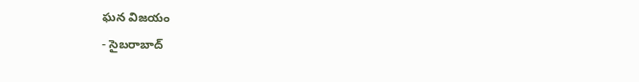ఘన విజయం
- సైబరాబాద్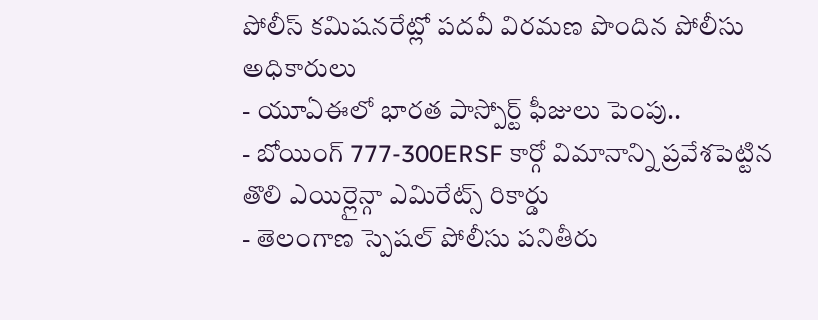పోలీస్ కమిషనరేట్లో పదవీ విరమణ పొందిన పోలీసు అధికారులు
- యూఏఈలో భారత పాస్పోర్ట్ ఫీజులు పెంపు..
- బోయింగ్ 777-300ERSF కార్గో విమానాన్ని ప్రవేశపెట్టిన తొలి ఎయిర్లైన్గా ఎమిరేట్స్ రికార్డు
- తెలంగాణ స్పెషల్ పోలీసు పనితీరు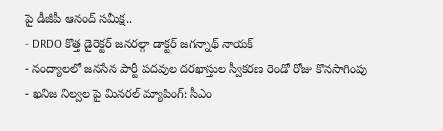పై డీజీపీ ఆనంద్ సమీక్ష..
- DRDO కొత్త డైరెక్టర్ జనరల్గా డాక్టర్ జగన్నాథ్ నాయక్
- నంద్యాలలో జనసేన పార్టీ పదవుల దరఖాస్తుల స్వీకరణ రెండో రోజు కొనసాగింపు
- ఖనిజ నిల్వల పై మినరల్ మ్యాపింగ్: సీఎం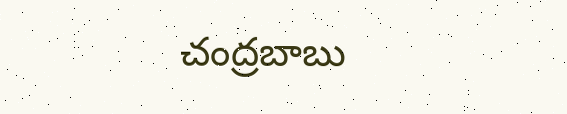చంద్రబాబు